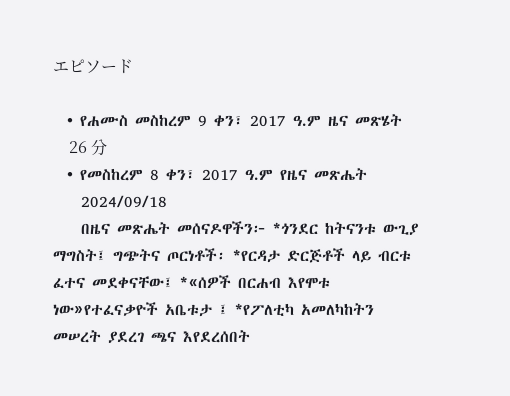エピソード

  • የሐሙስ መስከረም 9 ቀን፣ 2017 ዓ.ም ዜና መጽሄት
    26 分
  • የመስከረም 8 ቀን፣ 2017 ዓ.ም የዜና መጽሔት
    2024/09/18
    በዜና መጽሔት መሰናዶዋችን፦ *ጎንደር ከትናንቱ ውጊያ ማግስት፤ ግጭትና ጦርነቶች፡ *የርዳታ ድርጅቶች ላይ ብርቱ ፈተና መደቀናቸው፤ *«ሰዎች በርሐብ እየሞቱ ነው»የተፈናቃዮች አቤቱታ ፤ *የፖለቲካ አመለካከትን መሠረት ያደረገ ጫና እየደረሰበት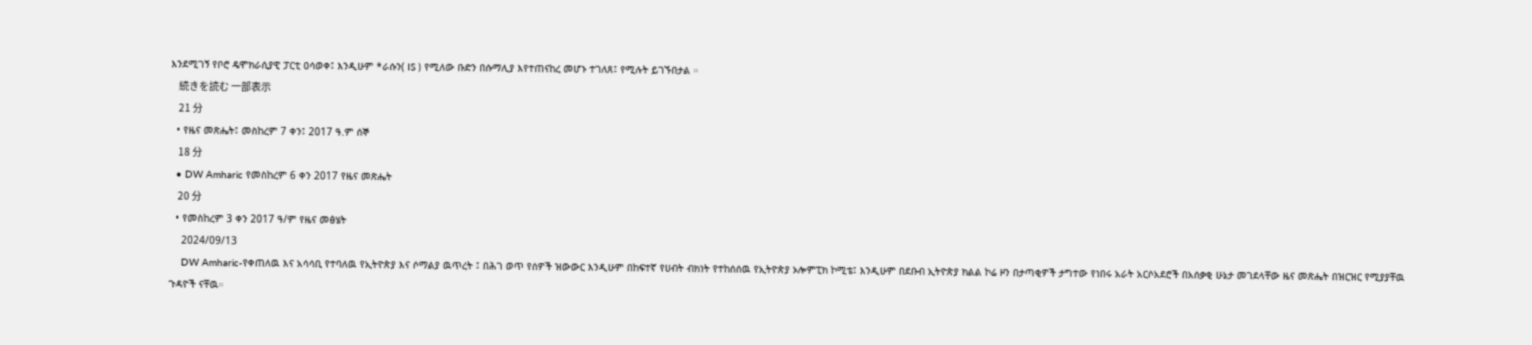እንደሚገኝ የቦሮ ዴሞክራሲያዊ ፓርቲ ዐሳወቀ፤ እንዲሁም *ራሱን( IS ) የሚለው ቡድን በሱማሊያ እየተጠናከረ መሆኑ ተገለጸ፤ የሚሉት ይገኙበታል ።
    続きを読む 一部表示
    21 分
  • የዜና መጽሔት፤ መስከረም 7 ቀን፤ 2017 ዓ.ም ሰኞ
    18 分
  • DW Amharic የመስከረም 6 ቀን 2017 የዜና መጽሔት
    20 分
  • የመስከረም 3 ቀን 2017 ዓ/ም የዜና መፅሄት
    2024/09/13
    DW Amharic-የቀጠለዉ እና አሳሳቢ የተባለዉ የኢትዮጵያ እና ሶማልያ ዉጥረት ፤ በሕገ ወጥ የሰዎች ዝውውር እንዲሁም በከፍተኛ የሀብት ብክነት የተከሰሰዉ የኢትዮጵያ ኦሎምፒክ ኮሚቴ፤ እንዲሁም በደቡብ ኢትዮጵያ ክልል ኮሬ ዞን በታጣቂዎች ታግተው የነበሩ አራት አርሶአደሮች በአሰቃቂ ሁኔታ መገደላቸው ዜና መጽሔት በዝርዝር የሚያያቸዉ ጉዳዮች ናቸዉ።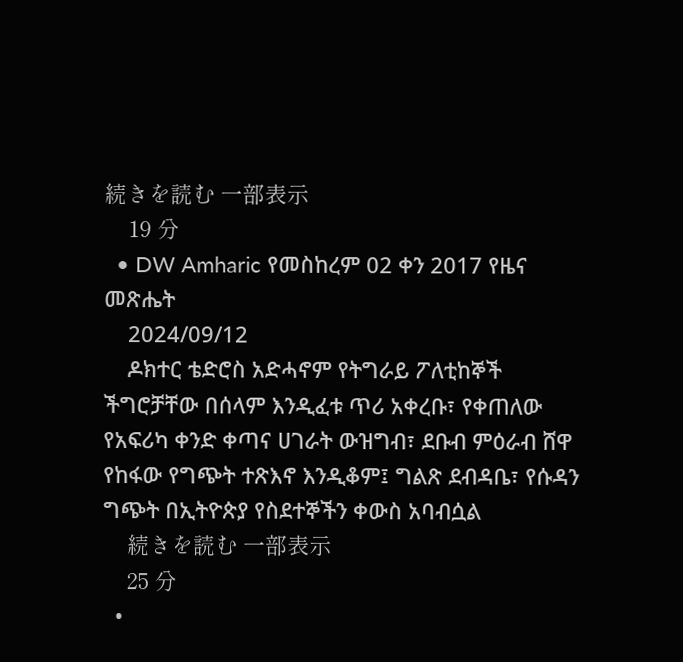続きを読む 一部表示
    19 分
  • DW Amharic የመስከረም 02 ቀን 2017 የዜና መጽሔት
    2024/09/12
    ዶክተር ቴድሮስ አድሓኖም የትግራይ ፖለቲከኞች ችግሮቻቸው በሰላም እንዲፈቱ ጥሪ አቀረቡ፣ የቀጠለው የአፍሪካ ቀንድ ቀጣና ሀገራት ውዝግብ፣ ደቡብ ምዕራብ ሸዋ የከፋው የግጭት ተጽእኖ እንዲቆም፤ ግልጽ ደብዳቤ፣ የሱዳን ግጭት በኢትዮጵያ የስደተኞችን ቀውስ አባብሷል
    続きを読む 一部表示
    25 分
  •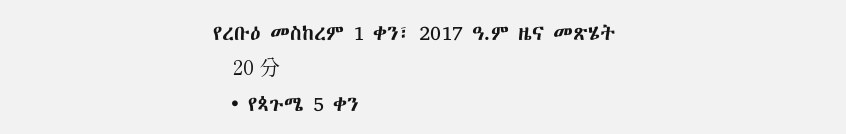የረቡዕ መስከረም 1 ቀን፣ 2017 ዓ.ም ዜና መጽሄት
    20 分
  • የጳጉሜ 5 ቀን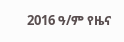2016 ዓ/ም የዜና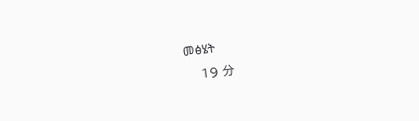መፅሄት
    19 分